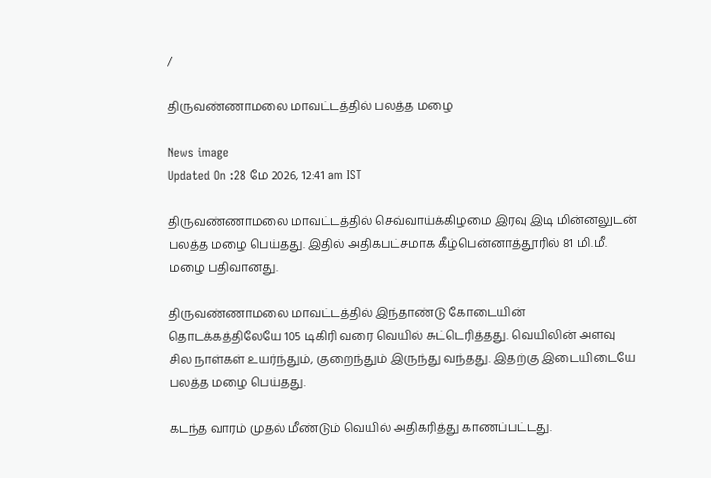/

திருவண்ணாமலை மாவட்டத்தில் பலத்த மழை

News image
Updated On :28 மே 2026, 12:41 am IST

திருவண்ணாமலை மாவட்டத்தில் செவ்வாய்க்கிழமை இரவு இடி மின்னலுடன் பலத்த மழை பெய்தது. இதில் அதிகபட்சமாக கீழ்பென்னாத்தூரில் 81 மி.மீ. மழை பதிவானது.

திருவண்ணாமலை மாவட்டத்தில் இந்தாண்டு கோடையின் தொடக்கத்திலேயே 105 டிகிரி வரை வெயில் சுட்டெரித்தது. வெயிலின் அளவு சில நாள்கள் உயர்ந்தும், குறைந்தும் இருந்து வந்தது. இதற்கு இடையிடையே பலத்த மழை பெய்தது.

கடந்த வாரம் முதல் மீண்டும் வெயில் அதிகரித்து காணப்பட்டது.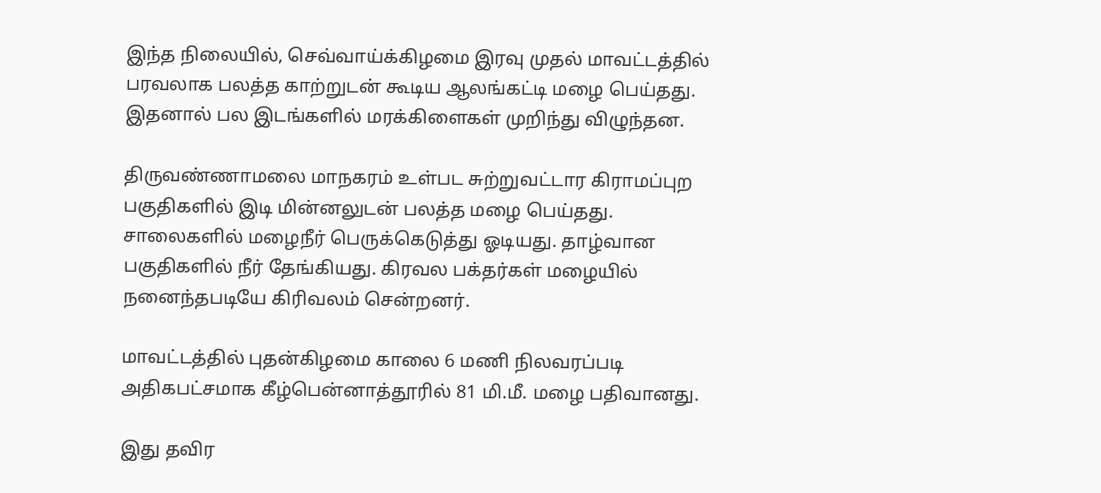இந்த நிலையில், செவ்வாய்க்கிழமை இரவு முதல் மாவட்டத்தில் பரவலாக பலத்த காற்றுடன் கூடிய ஆலங்கட்டி மழை பெய்தது. இதனால் பல இடங்களில் மரக்கிளைகள் முறிந்து விழுந்தன.

திருவண்ணாமலை மாநகரம் உள்பட சுற்றுவட்டார கிராமப்புற பகுதிகளில் இடி மின்னலுடன் பலத்த மழை பெய்தது. சாலைகளில் மழைநீர் பெருக்கெடுத்து ஓடியது. தாழ்வான பகுதிகளில் நீர் தேங்கியது. கிரவல பக்தர்கள் மழையில் நனைந்தபடியே கிரிவலம் சென்றனர்.

மாவட்டத்தில் புதன்கிழமை காலை 6 மணி நிலவரப்படி அதிகபட்சமாக கீழ்பென்னாத்தூரில் 81 மி.மீ. மழை பதிவானது.

இது தவிர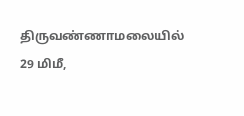திருவண்ணாமலையில் 29 மிமீ,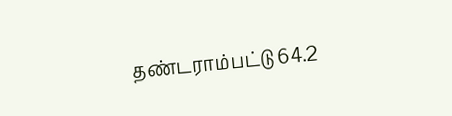தண்டராம்பட்டு 64.2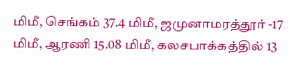மிமீ, செங்கம் 37.4 மிமீ, ஜமுனாமரத்தூர் -17 மிமீ, ஆரணி 15.08 மிமீ, கலசபாக்கத்தில் 13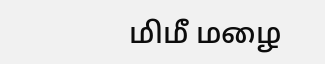மிமீ மழை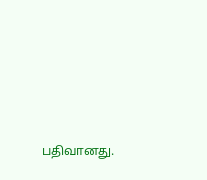பதிவானது.